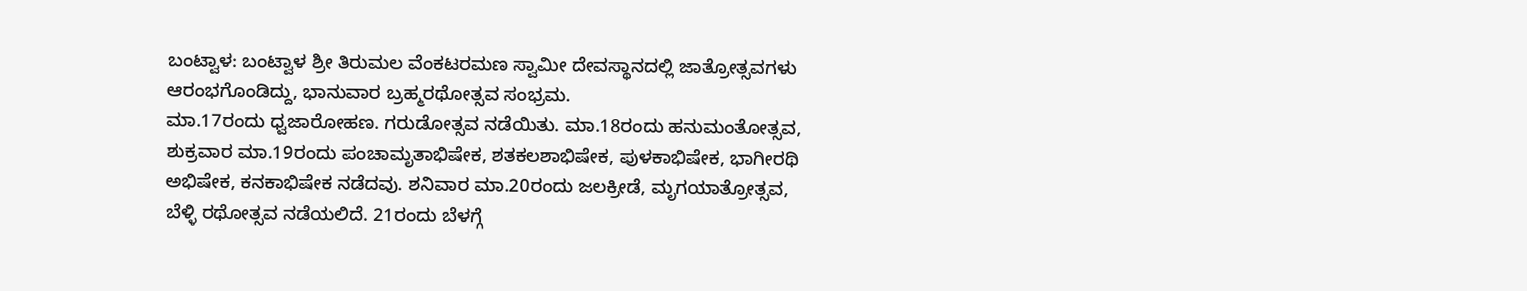ಬಂಟ್ವಾಳ: ಬಂಟ್ವಾಳ ಶ್ರೀ ತಿರುಮಲ ವೆಂಕಟರಮಣ ಸ್ವಾಮೀ ದೇವಸ್ಥಾನದಲ್ಲಿ ಜಾತ್ರೋತ್ಸವಗಳು ಆರಂಭಗೊಂಡಿದ್ದು, ಭಾನುವಾರ ಬ್ರಹ್ಮರಥೋತ್ಸವ ಸಂಭ್ರಮ.
ಮಾ.17ರಂದು ಧ್ವಜಾರೋಹಣ. ಗರುಡೋತ್ಸವ ನಡೆಯಿತು. ಮಾ.18ರಂದು ಹನುಮಂತೋತ್ಸವ, ಶುಕ್ರವಾರ ಮಾ.19ರಂದು ಪಂಚಾಮೃತಾಭಿಷೇಕ, ಶತಕಲಶಾಭಿಷೇಕ, ಪುಳಕಾಭಿಷೇಕ, ಭಾಗೀರಥಿ ಅಭಿಷೇಕ, ಕನಕಾಭಿಷೇಕ ನಡೆದವು. ಶನಿವಾರ ಮಾ.20ರಂದು ಜಲಕ್ರೀಡೆ, ಮೃಗಯಾತ್ರೋತ್ಸವ, ಬೆಳ್ಳಿ ರಥೋತ್ಸವ ನಡೆಯಲಿದೆ. 21ರಂದು ಬೆಳಗ್ಗೆ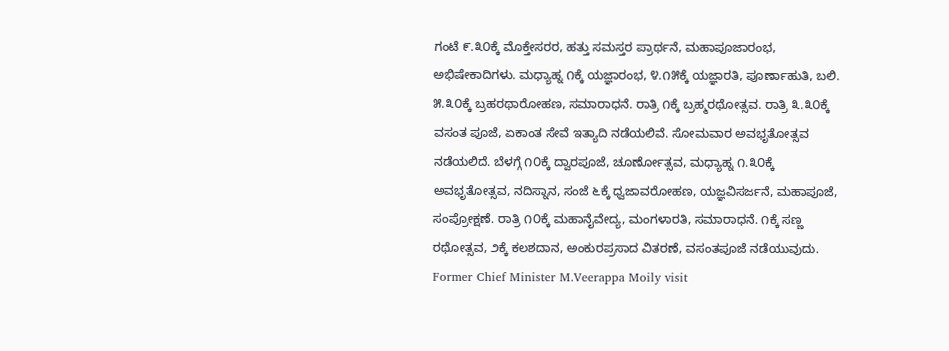ಗಂಟೆ ೯.೩೦ಕ್ಕೆ ಮೊಕ್ತೇಸರರ, ಹತ್ತು ಸಮಸ್ತರ ಪ್ರಾರ್ಥನೆ, ಮಹಾಪೂಜಾರಂಭ, ಅಭಿಷೇಕಾದಿಗಳು. ಮಧ್ಯಾಹ್ನ ೧ಕ್ಕೆ ಯಜ್ಞಾರಂಭ, ೪.೧೫ಕ್ಕೆ ಯಜ್ಞಾರತಿ, ಪೂರ್ಣಾಹುತಿ, ಬಲಿ. ೫.೩೦ಕ್ಕೆ ಬ್ರಹರಥಾರೋಹಣ, ಸಮಾರಾಧನೆ. ರಾತ್ರಿ ೧ಕ್ಕೆ ಬ್ರಹ್ಮರಥೋತ್ಸವ. ರಾತ್ರಿ ೩.೩೦ಕ್ಕೆ ವಸಂತ ಪೂಜೆ, ಏಕಾಂತ ಸೇವೆ ಇತ್ಯಾದಿ ನಡೆಯಲಿವೆ. ಸೋಮವಾರ ಅವಭೃತೋತ್ಸವ ನಡೆಯಲಿದೆ. ಬೆಳಗ್ಗೆ ೧೦ಕ್ಕೆ ದ್ವಾರಪೂಜೆ, ಚೂರ್ಣೋತ್ಸವ, ಮಧ್ಯಾಹ್ನ ೧.೩೦ಕ್ಕೆ ಅವಭೃತೋತ್ಸವ, ನದಿಸ್ನಾನ, ಸಂಜೆ ೬ಕ್ಕೆ ಧ್ವಜಾವರೋಹಣ, ಯಜ್ಞವಿಸರ್ಜನೆ, ಮಹಾಪೂಜೆ, ಸಂಪ್ರೋಕ್ಷಣೆ. ರಾತ್ರಿ ೧೦ಕ್ಕೆ ಮಹಾನೈವೇದ್ಯ, ಮಂಗಳಾರತಿ, ಸಮಾರಾಧನೆ. ೧ಕ್ಕೆ ಸಣ್ಣ ರಥೋತ್ಸವ, ೨ಕ್ಕೆ ಕಲಶದಾನ, ಅಂಕುರಪ್ರಸಾದ ವಿತರಣೆ, ವಸಂತಪೂಜೆ ನಡೆಯುವುದು.
Former Chief Minister M.Veerappa Moily visit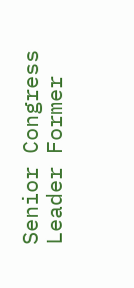Senior Congress Leader Former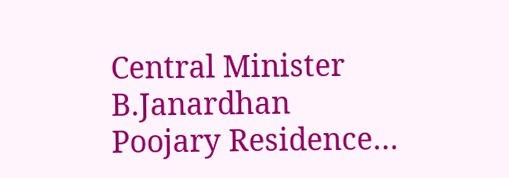Central Minister B.Janardhan Poojary Residence…